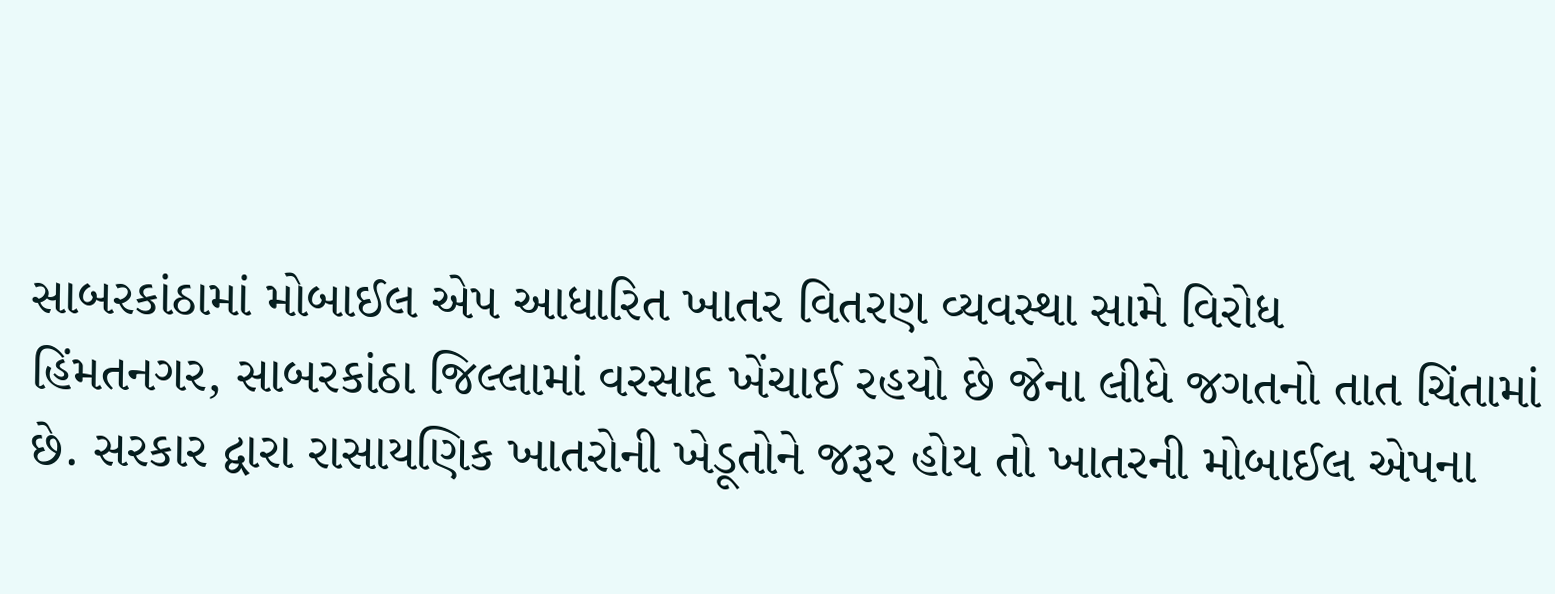સાબરકાંઠામાં મોબાઈલ એપ આધારિત ખાતર વિતરણ વ્યવસ્થા સામે વિરોધ
હિંમતનગર, સાબરકાંઠા જિલ્લામાં વરસાદ ખેંચાઈ રહયો છે જેના લીધે જગતનો તાત ચિંતામાં છે. સરકાર દ્વારા રાસાયણિક ખાતરોની ખેડૂતોને જરૂર હોય તો ખાતરની મોબાઈલ એપના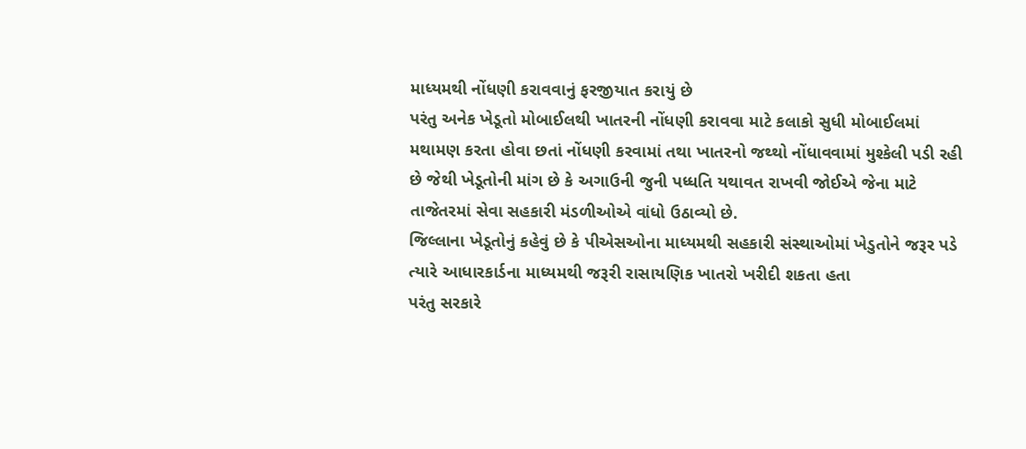માધ્યમથી નોંધણી કરાવવાનું ફરજીયાત કરાયું છે
પરંતુ અનેક ખેડૂતો મોબાઈલથી ખાતરની નોંધણી કરાવવા માટે કલાકો સુધી મોબાઈલમાં મથામણ કરતા હોવા છતાં નોંધણી કરવામાં તથા ખાતરનો જથ્થો નોંધાવવામાં મુશ્કેલી પડી રહી છે જેથી ખેડૂતોની માંગ છે કે અગાઉની જુની પધ્ધતિ યથાવત રાખવી જોઈએ જેના માટે તાજેતરમાં સેવા સહકારી મંડળીઓએ વાંધો ઉઠાવ્યો છે.
જિલ્લાના ખેડૂતોનું કહેવું છે કે પીએસઓના માધ્યમથી સહકારી સંસ્થાઓમાં ખેડુતોને જરૂર પડે ત્યારે આધારકાર્ડના માધ્યમથી જરૂરી રાસાયણિક ખાતરો ખરીદી શકતા હતા
પરંતુ સરકારે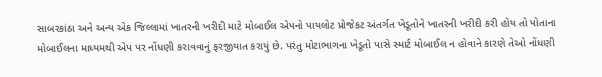સાબરકાંઠા અને અન્ય એક જિલ્લામાં ખાતરની ખરીદી માટે મોબાઈલ એપનો પાયલોટ પ્રોજેકટ અંતર્ગત ખેડૂતોને ખાતરની ખરીદી કરી હોય તો પોતાના મોબાઈલના માધ્યમથી એપ પર નોંધણી કરાવવાનું ફરજીયાત કરાયું છે. પરંતુ મોટાભાગના ખેડૂતો પાસે સ્માર્ટ મોબાઈલ ન હોવાને કારણે તેઓ નોંધણી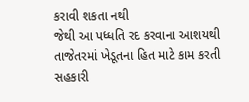કરાવી શકતા નથી
જેથી આ પધ્ધતિ રદ કરવાના આશયથી તાજેતરમાં ખેડૂતના હિત માટે કામ કરતી સહકારી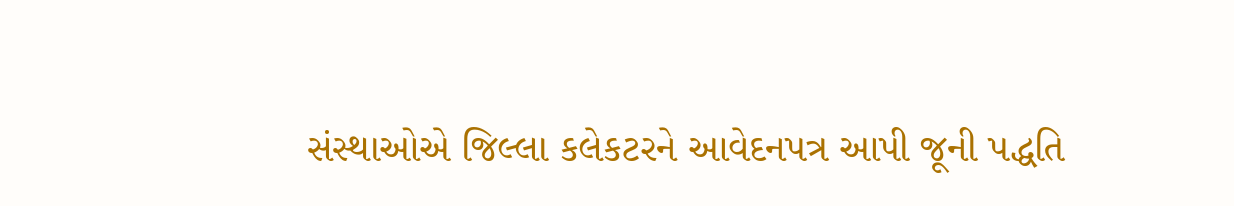સંસ્થાઓએ જિલ્લા કલેકટરને આવેદનપત્ર આપી જૂની પદ્ધતિ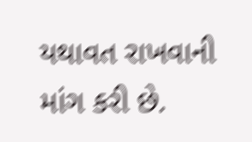યથાવત રાખવાની માંગ કરી છે.